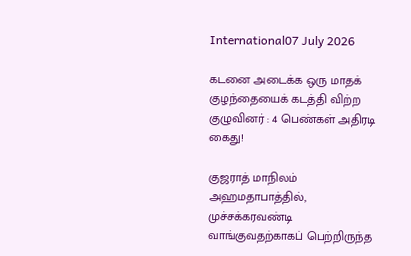International07 July 2026

கடனை அடைக்க ஒரு மாதக் குழந்தையைக் கடத்தி விற்ற குழுவினர் : 4 பெண்கள் அதிரடி கைது!

குஜராத் மாநிலம் அஹமதாபாத்தில், முச்சக்கரவண்டி வாங்குவதற்காகப் பெற்றிருந்த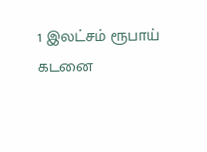1 இலட்சம் ரூபாய் கடனை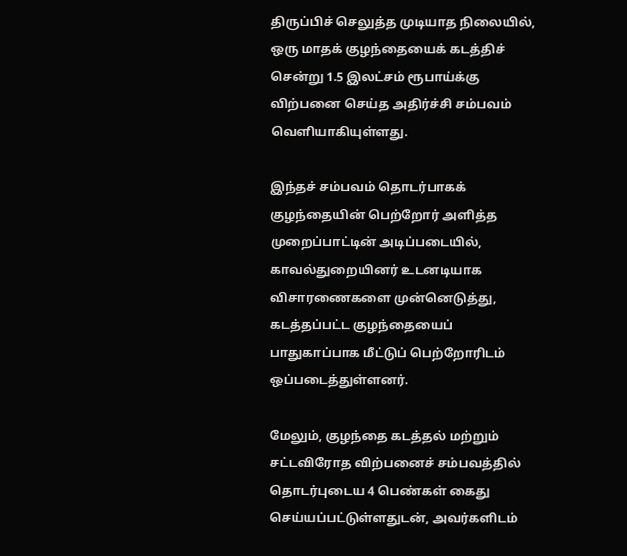திருப்பிச் செலுத்த முடியாத நிலையில், ஒரு மாதக் குழந்தையைக் கடத்திச் சென்று 1.5 இலட்சம் ரூபாய்க்கு விற்பனை செய்த அதிர்ச்சி சம்பவம் வெளியாகியுள்ளது.

இந்தச் சம்பவம் தொடர்பாகக் குழந்தையின் பெற்றோர் அளித்த முறைப்பாட்டின் அடிப்படையில், காவல்துறையினர் உடனடியாக விசாரணைகளை முன்னெடுத்து, கடத்தப்பட்ட குழந்தையைப் பாதுகாப்பாக மீட்டுப் பெற்றோரிடம் ஒப்படைத்துள்ளனர்.

மேலும், குழந்தை கடத்தல் மற்றும் சட்டவிரோத விற்பனைச் சம்பவத்தில் தொடர்புடைய 4 பெண்கள் கைது செய்யப்பட்டுள்ளதுடன், அவர்களிடம்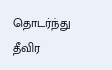தொடர்ந்து தீவிர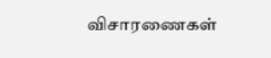விசாரணைகள்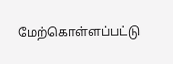மேற்கொள்ளப்பட்டு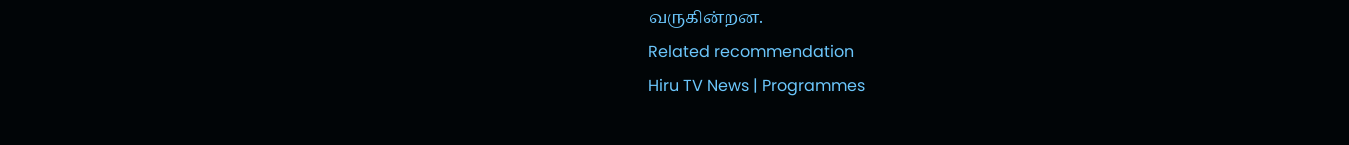வருகின்றன.
Related recommendation
Hiru TV News | Programmes